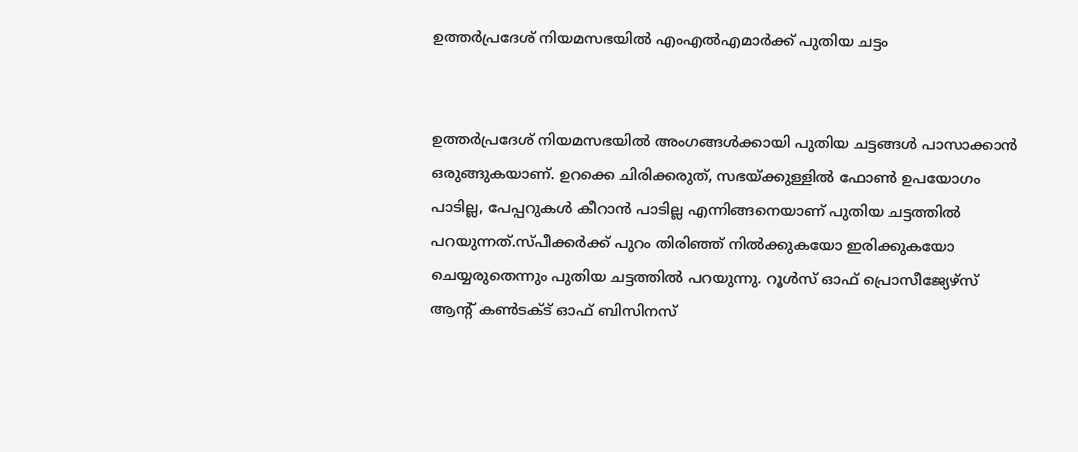ഉത്തര്‍പ്രദേശ് നിയമസഭയില്‍ എംഎല്‍എമാര്‍ക്ക് പുതിയ ചട്ടം


ഉത്തര്‍പ്രദേശ് നിയമസഭയില്‍ അംഗങ്ങള്‍ക്കായി പുതിയ ചട്ടങ്ങള്‍ പാസാക്കാന്‍ ഒരുങ്ങുകയാണ്. ഉറക്കെ ചിരിക്കരുത്, സഭയ്ക്കുള്ളില്‍ ഫോണ്‍ ഉപയോഗം പാടില്ല, പേപ്പറുകള്‍ കീറാന്‍ പാടില്ല എന്നിങ്ങനെയാണ് പുതിയ ചട്ടത്തില്‍ പറയുന്നത്.സ്പീക്കര്‍ക്ക് പുറം തിരിഞ്ഞ് നില്‍ക്കുകയോ ഇരിക്കുകയോ ചെയ്യരുതെന്നും പുതിയ ചട്ടത്തില്‍ പറയുന്നു. റൂള്‍സ് ഓഫ് പ്രൊസീജ്യേഴ്‌സ് ആന്റ് കണ്‍ടക്ട് ഓഫ് ബിസിനസ്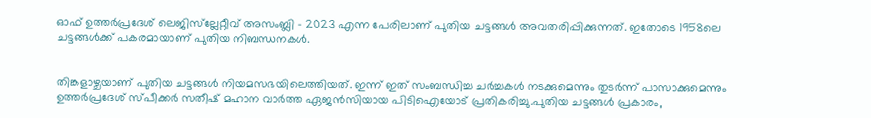ഓഫ് ഉത്തര്‍പ്രദേശ് ലെജിസ്‌ല്ലേറ്റീവ് അസംബ്ലി – 2023 എന്ന പേരിലാണ് പുതിയ ചട്ടങ്ങള്‍ അവതരിപ്പിക്കുന്നത്. ഇതോടെ 1958ലെ ചട്ടങ്ങള്‍ക്ക് പകരമായാണ് പുതിയ നിബന്ധനകള്‍.


തിങ്കളാഴ്ചയാണ് പുതിയ ചട്ടങ്ങള്‍ നിയമസഭയിലെത്തിയത്. ഇന്ന് ഇത് സംബന്ധിച്ച ചര്‍ച്ചകള്‍ നടക്കുമെന്നും തുടര്‍ന്ന് പാസാക്കുമെന്നും ഉത്തര്‍പ്രദേശ് സ്പീക്കര്‍ സതീഷ് മഹാന വാര്‍ത്ത ഏജന്‍സിയായ പിടിഐയോട് പ്രതികരിച്ചു.പുതിയ ചട്ടങ്ങള്‍ പ്രകാരം,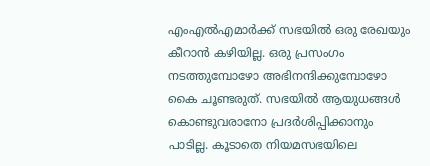എംഎല്‍എമാര്‍ക്ക് സഭയില്‍ ഒരു രേഖയും കീറാന്‍ കഴിയില്ല. ഒരു പ്രസംഗം നടത്തുമ്പോഴോ അഭിനന്ദിക്കുമ്പോഴോ കൈ ചൂണ്ടരുത്. സഭയില്‍ ആയുധങ്ങള്‍ കൊണ്ടുവരാനോ പ്രദര്‍ശിപ്പിക്കാനും പാടില്ല. കൂടാതെ നിയമസഭയിലെ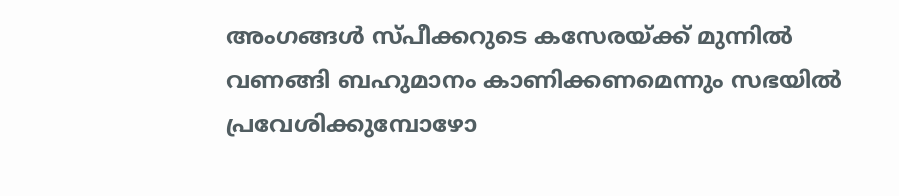അംഗങ്ങള്‍ സ്പീക്കറുടെ കസേരയ്ക്ക് മുന്നില്‍ വണങ്ങി ബഹുമാനം കാണിക്കണമെന്നും സഭയില്‍ പ്രവേശിക്കുമ്പോഴോ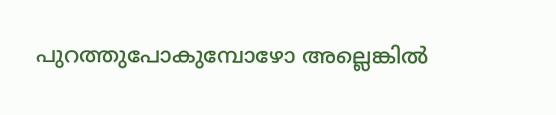പുറത്തുപോകുമ്പോഴോ അല്ലെങ്കില്‍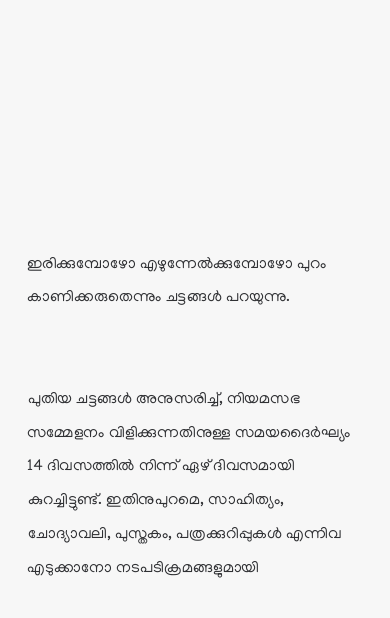ഇരിക്കുമ്പോഴോ എഴുന്നേല്‍ക്കുമ്പോഴോ പുറം കാണിക്കരുതെന്നും ചട്ടങ്ങള്‍ പറയുന്നു.


പുതിയ ചട്ടങ്ങള്‍ അനുസരിച്ച്, നിയമസഭ സമ്മേളനം വിളിക്കുന്നതിനുള്ള സമയദൈര്‍ഘ്യം 14 ദിവസത്തില്‍ നിന്ന് ഏഴ് ദിവസമായി കുറച്ചിട്ടുണ്ട്. ഇതിനുപുറമെ, സാഹിത്യം, ചോദ്യാവലി, പുസ്തകം, പത്രക്കുറിപ്പുകള്‍ എന്നിവ എടുക്കാനോ നടപടിക്രമങ്ങളുമായി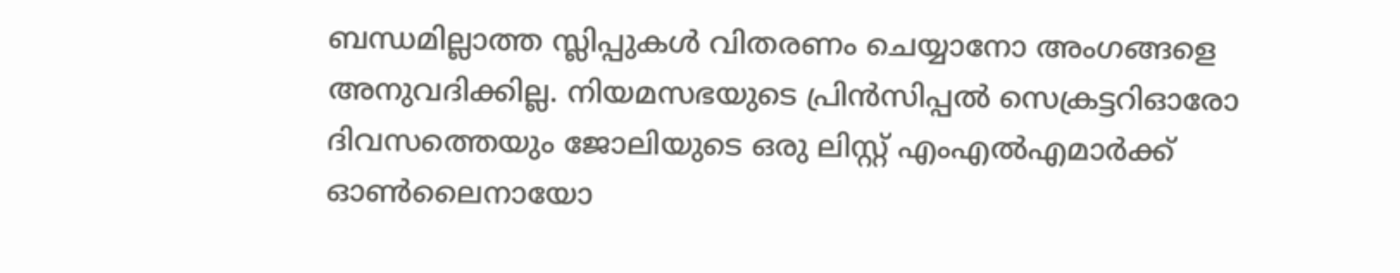ബന്ധമില്ലാത്ത സ്ലിപ്പുകള്‍ വിതരണം ചെയ്യാനോ അംഗങ്ങളെ അനുവദിക്കില്ല. നിയമസഭയുടെ പ്രിന്‍സിപ്പല്‍ സെക്രട്ടറിഓരോ ദിവസത്തെയും ജോലിയുടെ ഒരു ലിസ്റ്റ് എംഎല്‍എമാര്‍ക്ക് ഓണ്‍ലൈനായോ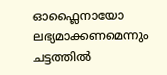ഓഫ്ലൈനായോ ലഭ്യമാക്കണമെന്നും ചട്ടത്തില്‍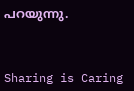പറയുന്നു.



Sharing is Caring